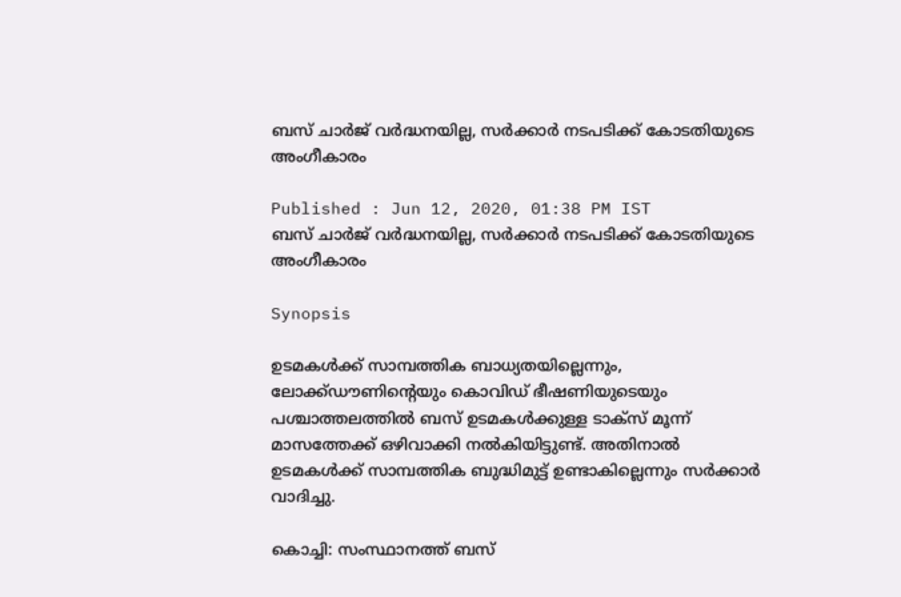ബസ് ചാർജ് വർദ്ധനയില്ല, സർക്കാർ നടപടിക്ക് കോടതിയുടെ അംഗീകാരം

Published : Jun 12, 2020, 01:38 PM IST
ബസ് ചാർജ് വർദ്ധനയില്ല, സർക്കാർ നടപടിക്ക് കോടതിയുടെ അംഗീകാരം

Synopsis

ഉടമകൾക്ക് സാമ്പത്തിക ബാധ്യതയില്ലെന്നും, ലോക്ക്ഡൗണിന്‍റെയും കൊവിഡ് ഭീഷണിയുടെയും പശ്ചാത്തലത്തിൽ ബസ് ഉടമകൾക്കുള്ള ടാക്സ് മൂന്ന് മാസത്തേക്ക് ഒഴിവാക്കി നൽകിയിട്ടുണ്ട്. അതിനാൽ ഉടമകൾക്ക് സാമ്പത്തിക ബുദ്ധിമുട്ട് ഉണ്ടാകില്ലെന്നും സർക്കാർ വാദിച്ചു.

കൊച്ചി: സംസ്ഥാനത്ത് ബസ്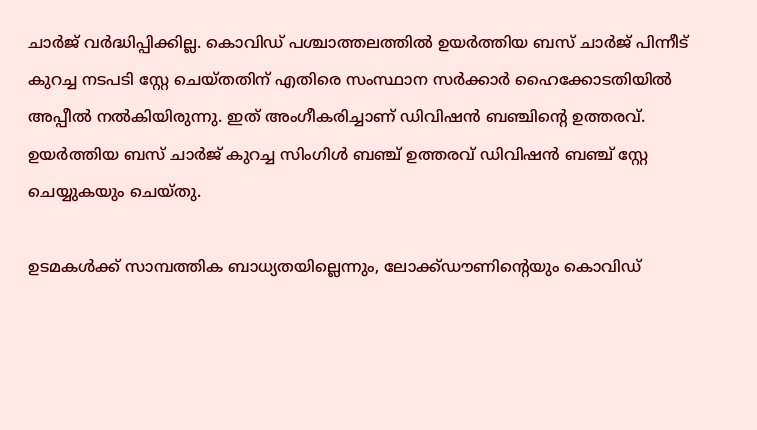ചാർജ് വർദ്ധിപ്പിക്കില്ല. കൊവിഡ് പശ്ചാത്തലത്തിൽ ഉയർത്തിയ ബസ് ചാർജ് പിന്നീട് കുറച്ച നടപടി സ്റ്റേ ചെയ്തതിന് എതിരെ സംസ്ഥാന സർക്കാർ ഹൈക്കോടതിയിൽ അപ്പീൽ നൽകിയിരുന്നു. ഇത് അംഗീകരിച്ചാണ് ഡിവിഷൻ ബ‍ഞ്ചിന്‍റെ ഉത്തരവ്. ഉയർത്തിയ ബസ് ചാർജ് കുറച്ച സിംഗിൾ ബഞ്ച് ഉത്തരവ് ഡിവിഷൻ ബഞ്ച് സ്റ്റേ ചെയ്യുകയും ചെയ്തു.

ഉടമകൾക്ക് സാമ്പത്തിക ബാധ്യതയില്ലെന്നും, ലോക്ക്ഡൗണിന്‍റെയും കൊവിഡ്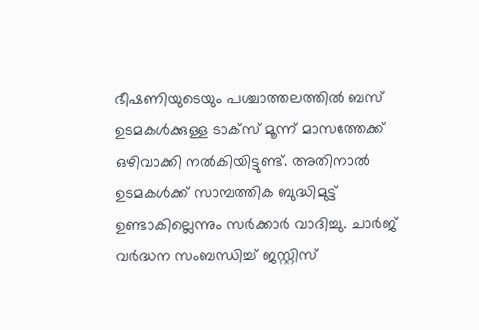ഭീഷണിയുടെയും പശ്ചാത്തലത്തിൽ ബസ് ഉടമകൾക്കുള്ള ടാക്സ് മൂന്ന് മാസത്തേക്ക് ഒഴിവാക്കി നൽകിയിട്ടുണ്ട്. അതിനാൽ ഉടമകൾക്ക് സാമ്പത്തിക ബുദ്ധിമുട്ട് ഉണ്ടാകില്ലെന്നും സർക്കാർ വാദിച്ചു. ചാർജ് വർദ്ധന സംബന്ധിച്ച് ജസ്റ്റിസ്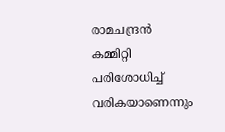രാമചന്ദ്രൻ കമ്മിറ്റി പരിശോധിച്ച് വരികയാണെന്നും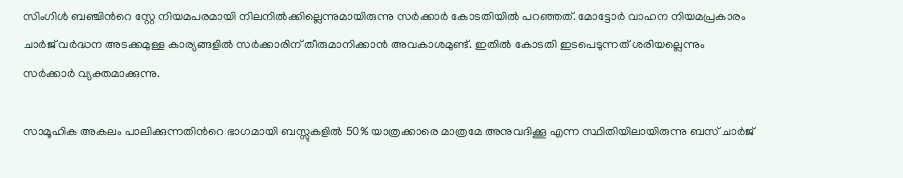സിംഗിൾ ബഞ്ചിന്‍റെ സ്റ്റേ നിയമപരമായി നിലനിൽക്കില്ലെന്നുമായിരുന്നു സർക്കാർ കോടതിയിൽ പറഞ്ഞത്. മോട്ടോർ വാഹന നിയമപ്രകാരം ചാർജ് വർദ്ധന അടക്കമുള്ള കാര്യങ്ങളിൽ സർക്കാരിന് തീരുമാനിക്കാൻ അവകാശമുണ്ട്. ഇതിൽ കോടതി ഇടപെടുന്നത് ശരിയല്ലെന്നും സർക്കാർ വ്യക്തമാക്കുന്നു.

സാമൂഹിക അകലം പാലിക്കുന്നതിന്‍റെ ഭാഗമായി ബസ്സുകളിൽ 50% യാത്രക്കാരെ മാത്രമേ അനുവദിക്കൂ എന്ന സ്ഥിതിയിലായിരുന്നു ബസ് ചാർജ്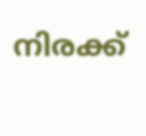നിരക്ക്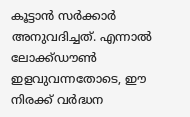കൂട്ടാൻ സർക്കാർ അനുവദിച്ചത്. എന്നാൽ ലോക്ക്ഡൗൺ ഇളവുവന്നതോടെ, ഈ നിരക്ക് വർദ്ധന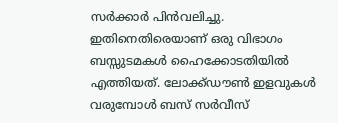സർക്കാർ പിൻവലിച്ചു. ഇതിനെതിരെയാണ് ഒരു വിഭാഗം ബസ്സുടമകൾ ഹൈക്കോടതിയിൽ എത്തിയത്. ലോക്ക്ഡൗൺ ഇളവുകൾ വരുമ്പോൾ ബസ് സർവീസ്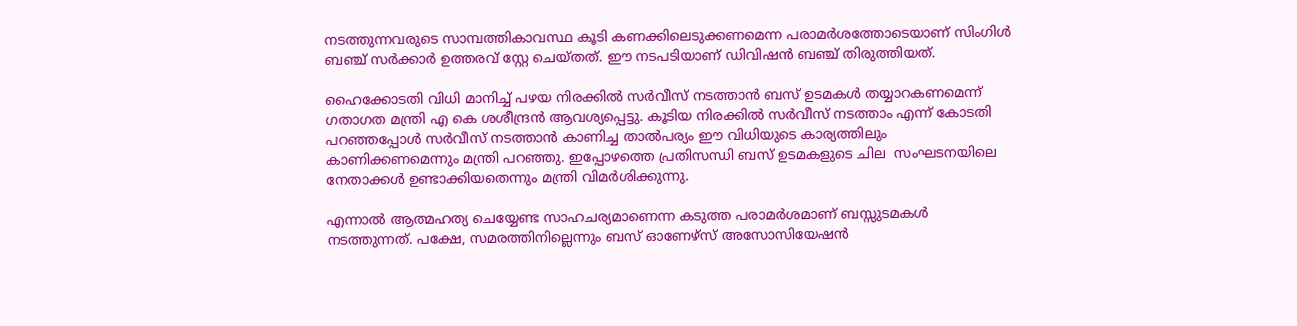നടത്തുന്നവരുടെ സാമ്പത്തികാവസ്ഥ കൂടി കണക്കിലെടുക്കണമെന്ന പരാമർശത്തോടെയാണ് സിംഗിൾ ബഞ്ച് സർക്കാർ ഉത്തരവ് സ്റ്റേ ചെയ്തത്. ഈ നടപടിയാണ് ഡിവിഷൻ ബഞ്ച് തിരുത്തിയത്.

ഹൈക്കോടതി വിധി മാനിച്ച് പഴയ നിരക്കിൽ സർവീസ് നടത്താൻ ബസ് ഉടമകൾ തയ്യാറകണമെന്ന് ഗതാഗത മന്ത്രി എ കെ ശശീന്ദ്രൻ ആവശ്യപ്പെട്ടു. കൂടിയ നിരക്കിൽ സർവീസ് നടത്താം എന്ന് കോടതി പറഞ്ഞപ്പോൾ സർവീസ് നടത്താൻ കാണിച്ച താൽപര്യം ഈ വിധിയുടെ കാര്യത്തിലും കാണിക്കണമെന്നും മന്ത്രി പറഞ്ഞു. ഇപ്പോഴത്തെ പ്രതിസന്ധി ബസ് ഉടമകളുടെ ചില  സംഘടനയിലെ നേതാക്കൾ ഉണ്ടാക്കിയതെന്നും മന്ത്രി വിമർശിക്കുന്നു.

എന്നാൽ ആത്മഹത്യ ചെയ്യേണ്ട സാഹചര്യമാണെന്ന കടുത്ത പരാമർശമാണ് ബസ്സുടമകൾ നടത്തുന്നത്. പക്ഷേ, സമരത്തിനില്ലെന്നും ബസ് ഓണേഴ്സ് അസോസിയേഷൻ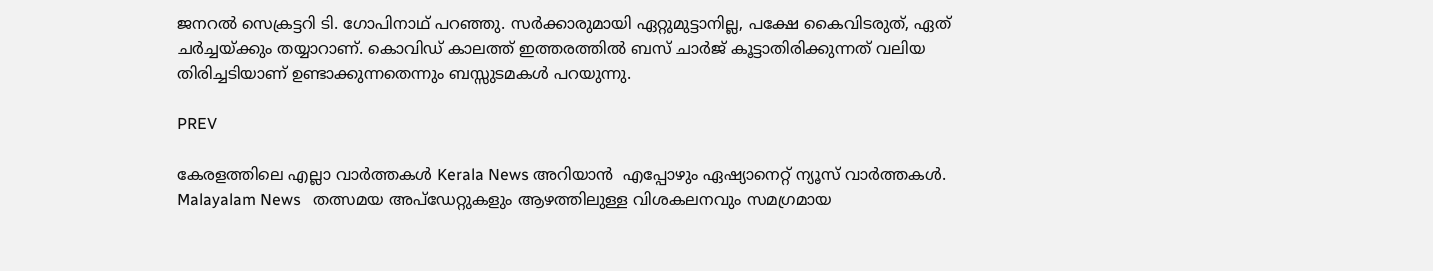ജനറൽ സെക്രട്ടറി ടി. ഗോപിനാഥ് പറഞ്ഞു. സർക്കാരുമായി ഏറ്റുമുട്ടാനില്ല, പക്ഷേ കൈവിടരുത്, ഏത് ചർച്ചയ്ക്കും തയ്യാറാണ്. കൊവിഡ് കാലത്ത് ഇത്തരത്തിൽ ബസ് ചാർജ് കൂട്ടാതിരിക്കുന്നത് വലിയ തിരിച്ചടിയാണ് ഉണ്ടാക്കുന്നതെന്നും ബസ്സുടമകൾ പറയുന്നു.

PREV

കേരളത്തിലെ എല്ലാ വാർത്തകൾ Kerala News അറിയാൻ  എപ്പോഴും ഏഷ്യാനെറ്റ് ന്യൂസ് വാർത്തകൾ.  Malayalam News   തത്സമയ അപ്‌ഡേറ്റുകളും ആഴത്തിലുള്ള വിശകലനവും സമഗ്രമായ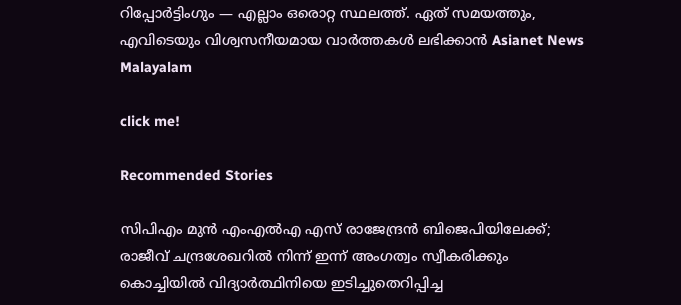റിപ്പോർട്ടിംഗും — എല്ലാം ഒരൊറ്റ സ്ഥലത്ത്. ഏത് സമയത്തും, എവിടെയും വിശ്വസനീയമായ വാർത്തകൾ ലഭിക്കാൻ Asianet News Malayalam

click me!

Recommended Stories

സിപിഎം മുൻ എംഎൽഎ എസ് രാജേന്ദ്രൻ ബിജെപിയിലേക്ക്; രാജീവ് ചന്ദ്രശേഖറിൽ നിന്ന് ഇന്ന് അംഗത്വം സ്വീകരിക്കും
കൊച്ചിയിൽ വിദ്യാർത്ഥിനിയെ ഇടിച്ചുതെറിപ്പിച്ച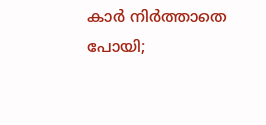കാർ നിർത്താതെ പോയി;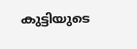കുട്ടിയുടെ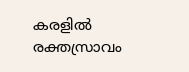കരളിൽ രക്തസ്രാവം